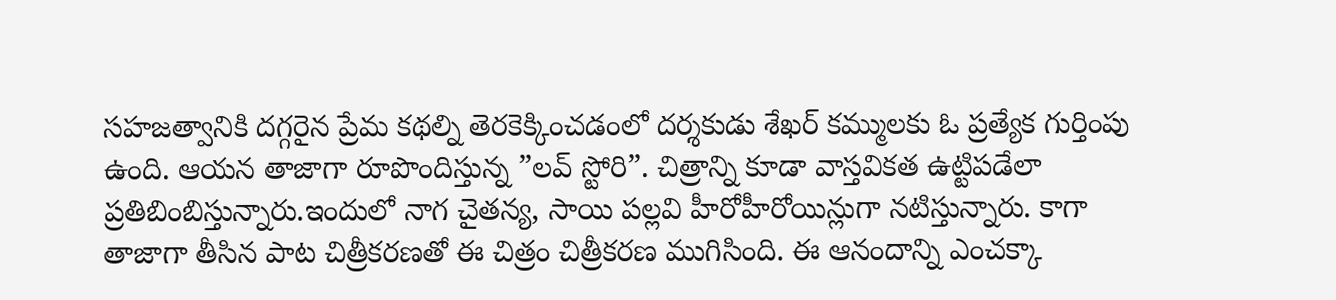సహజత్వానికి దగ్గరైన ప్రేమ కథల్ని తెరకెక్కించడంలో దర్శకుడు శేఖర్ కమ్ములకు ఓ ప్రత్యేక గుర్తింపు ఉంది. ఆయన తాజాగా రూపొందిస్తున్న ”లవ్ స్టోరి”. చిత్రాన్ని కూడా వాస్తవికత ఉట్టిపడేలా ప్రతిబింబిస్తున్నారు.ఇందులో నాగ చైతన్య, సాయి పల్లవి హీరోహీరోయిన్లుగా నటిస్తున్నారు. కాగా తాజాగా తీసిన పాట చిత్రీకరణతో ఈ చిత్రం చిత్రీకరణ ముగిసింది. ఈ ఆనందాన్ని ఎంచక్కా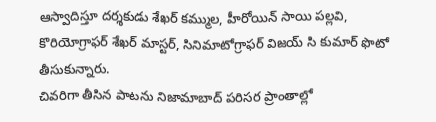ఆస్వాదిస్తూ దర్శకుడు శేఖర్ కమ్ముల, హీరోయిన్ సాయి పల్లవి, కొరియోగ్రాఫర్ శేఖర్ మాస్టర్, సినిమాటోగ్రాఫర్ విజయ్ సి కుమార్ ఫొటో తీసుకున్నారు.
చివరిగా తీసిన పాటను నిజామాబాద్ పరిసర ప్రాంతాల్లో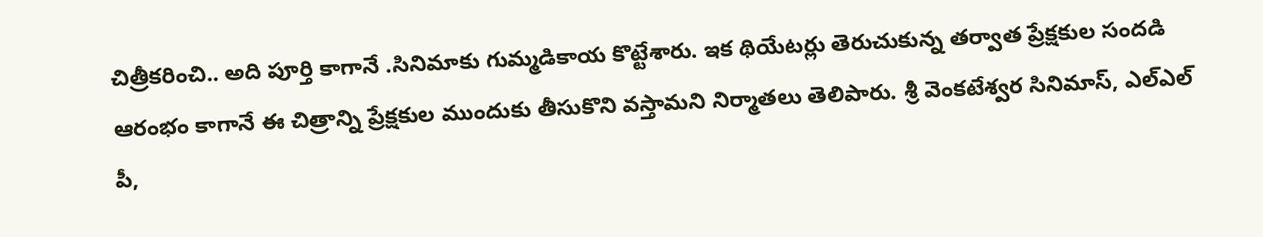చిత్రీకరించి.. అది పూర్తి కాగానే .సినిమాకు గుమ్మడికాయ కొట్టేశారు. ఇక థియేటర్లు తెరుచుకున్న తర్వాత ప్రేక్షకుల సందడి ఆరంభం కాగానే ఈ చిత్రాన్ని ప్రేక్షకుల ముందుకు తీసుకొని వస్తామని నిర్మాతలు తెలిపారు. శ్రీ వెంకటేశ్వర సినిమాస్, ఎల్ఎల్ పీ,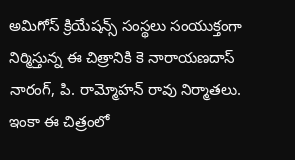అమిగోస్ క్రియేషన్స్ సంస్థలు సంయుక్తంగా నిర్మిస్తున్న ఈ చిత్రానికి కె నారాయణదాస్ నారంగ్, పి. రామ్మోహన్ రావు నిర్మాతలు. ఇంకా ఈ చిత్రంలో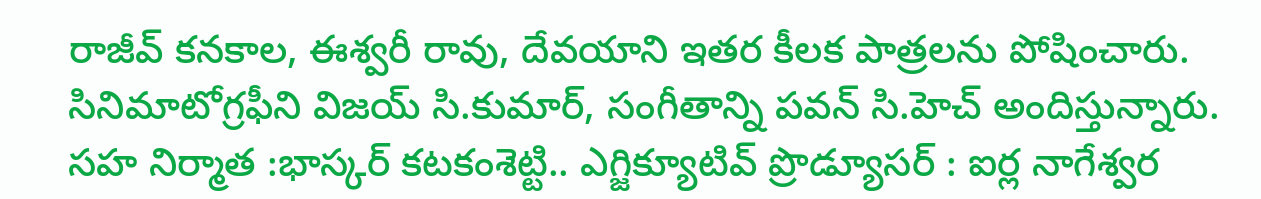రాజీవ్ కనకాల, ఈశ్వరీ రావు, దేవయాని ఇతర కీలక పాత్రలను పోషించారు.
సినిమాటోగ్రఫీని విజయ్ సి.కుమార్, సంగీతాన్ని పవన్ సి.హెచ్ అందిస్తున్నారు. సహ నిర్మాత :భాస్కర్ కటకంశెట్టి.. ఎగ్జిక్యూటివ్ ప్రొడ్యూసర్ : ఐర్ల నాగేశ్వర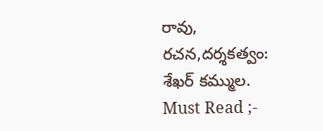రావు, రచన,దర్శకత్వం: శేఖర్ కమ్ముల.
Must Read ;-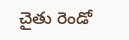చైతు రెండో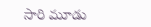సారి మూడు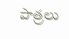పాత్రలు